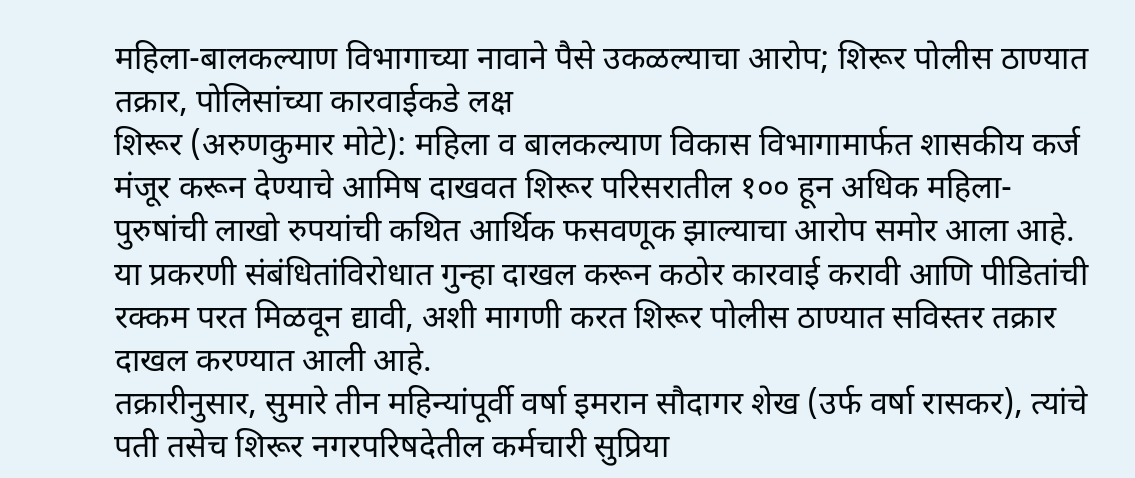महिला-बालकल्याण विभागाच्या नावाने पैसे उकळल्याचा आरोप; शिरूर पोलीस ठाण्यात तक्रार, पोलिसांच्या कारवाईकडे लक्ष
शिरूर (अरुणकुमार मोटे): महिला व बालकल्याण विकास विभागामार्फत शासकीय कर्ज मंजूर करून देण्याचे आमिष दाखवत शिरूर परिसरातील १०० हून अधिक महिला-पुरुषांची लाखो रुपयांची कथित आर्थिक फसवणूक झाल्याचा आरोप समोर आला आहे. या प्रकरणी संबंधितांविरोधात गुन्हा दाखल करून कठोर कारवाई करावी आणि पीडितांची रक्कम परत मिळवून द्यावी, अशी मागणी करत शिरूर पोलीस ठाण्यात सविस्तर तक्रार दाखल करण्यात आली आहे.
तक्रारीनुसार, सुमारे तीन महिन्यांपूर्वी वर्षा इमरान सौदागर शेख (उर्फ वर्षा रासकर), त्यांचे पती तसेच शिरूर नगरपरिषदेतील कर्मचारी सुप्रिया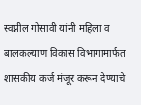स्वप्नील गोसावी यांनी महिला व बालकल्याण विकास विभागामार्फत शासकीय कर्ज मंजूर करून देण्याचे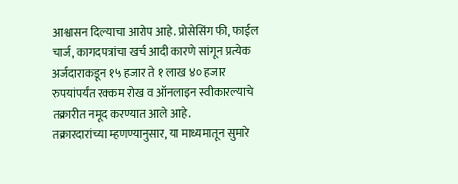आश्वासन दिल्याचा आरोप आहे. प्रोसेसिंग फी, फाईल चार्ज, कागदपत्रांचा खर्च आदी कारणे सांगून प्रत्येक अर्जदाराकडून १५ हजार ते १ लाख ४० हजार रुपयांपर्यंत रक्कम रोख व ऑनलाइन स्वीकारल्याचे तक्रारीत नमूद करण्यात आले आहे.
तक्रारदारांच्या म्हणण्यानुसार, या माध्यमातून सुमारे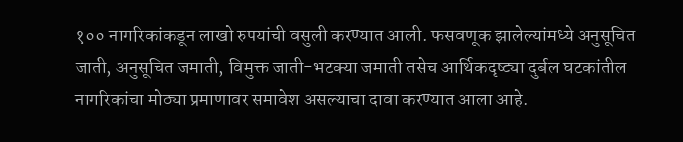१०० नागरिकांकडून लाखो रुपयांची वसुली करण्यात आली. फसवणूक झालेल्यांमध्ये अनुसूचित जाती, अनुसूचित जमाती, विमुक्त जाती-भटक्या जमाती तसेच आर्थिकदृष्ट्या दुर्बल घटकांतील नागरिकांचा मोठ्या प्रमाणावर समावेश असल्याचा दावा करण्यात आला आहे.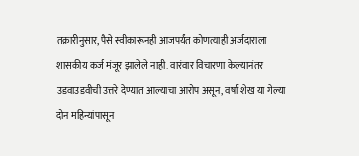तक्रारीनुसार, पैसे स्वीकारूनही आजपर्यंत कोणत्याही अर्जदाराला शासकीय कर्ज मंजूर झालेले नाही. वारंवार विचारणा केल्यानंतर उडवाउडवीची उत्तरे देण्यात आल्याचा आरोप असून, वर्षा शेख या गेल्या दोन महिन्यांपासून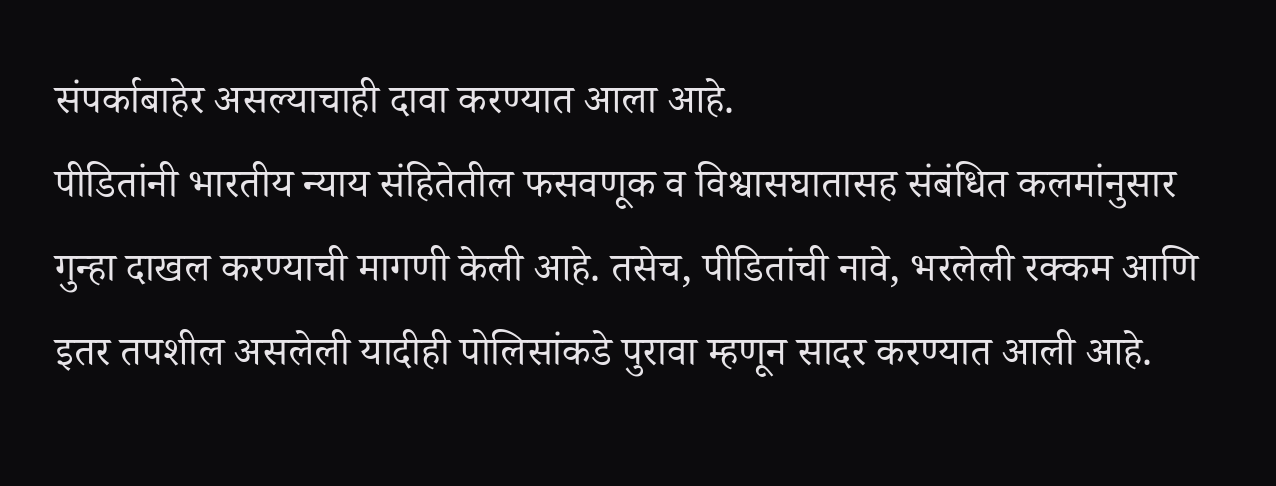संपर्काबाहेर असल्याचाही दावा करण्यात आला आहे.
पीडितांनी भारतीय न्याय संहितेतील फसवणूक व विश्वासघातासह संबंधित कलमांनुसार गुन्हा दाखल करण्याची मागणी केली आहे. तसेच, पीडितांची नावे, भरलेली रक्कम आणि इतर तपशील असलेली यादीही पोलिसांकडे पुरावा म्हणून सादर करण्यात आली आहे.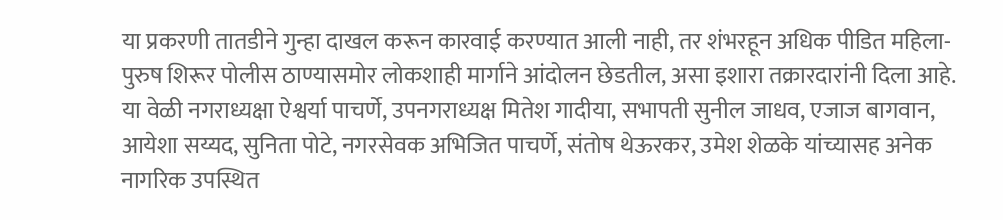या प्रकरणी तातडीने गुन्हा दाखल करून कारवाई करण्यात आली नाही, तर शंभरहून अधिक पीडित महिला-पुरुष शिरूर पोलीस ठाण्यासमोर लोकशाही मार्गाने आंदोलन छेडतील, असा इशारा तक्रारदारांनी दिला आहे.
या वेळी नगराध्यक्षा ऐश्वर्या पाचर्णे, उपनगराध्यक्ष मितेश गादीया, सभापती सुनील जाधव, एजाज बागवान, आयेशा सय्यद, सुनिता पोटे, नगरसेवक अभिजित पाचर्णे, संतोष थेऊरकर, उमेश शेळके यांच्यासह अनेक नागरिक उपस्थित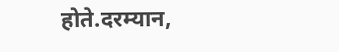होते.दरम्यान,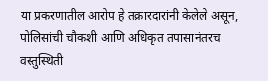या प्रकरणातील आरोप हे तक्रारदारांनी केलेले असून, पोलिसांची चौकशी आणि अधिकृत तपासानंतरच वस्तुस्थिती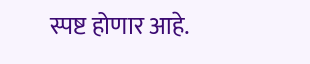स्पष्ट होणार आहे.